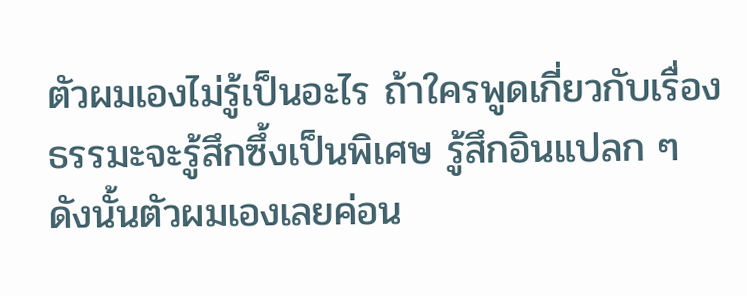ตัวผมเองไม่รู้เป็นอะไร ถ้าใครพูดเกี่ยวกับเรื่องธรรมะจะรู้สึกซึ้งเป็นพิเศษ รู้สึกอินแปลก ๆ
ดังนั้นตัวผมเองเลยค่อน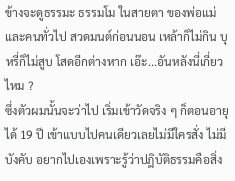ข้างจะดูธรรมะ ธรรมโม ในสายตา ของพ่อแม่และคนทั่วไป สวดมนต์ก่อนนอน เหล้าก็ไม่กิน บุหรี่ก็ไม่สูบ โสดอีกต่างหาก เอ๊ะ...อันหลังนี่เกี่ยวไหม ?
ซึ่งตัวผมนั้นจะว่าไป เริ่มเข้าวัดจริง ๆ ก็ตอนอายุได้ 19 ปี เข้าแบบไปคนเดียวเลยไม่มีใครสั่ง ไม่มีบังคับ อยากไปเองเพราะรู้ว่าปฎิบัติธรรมคือสิ่ง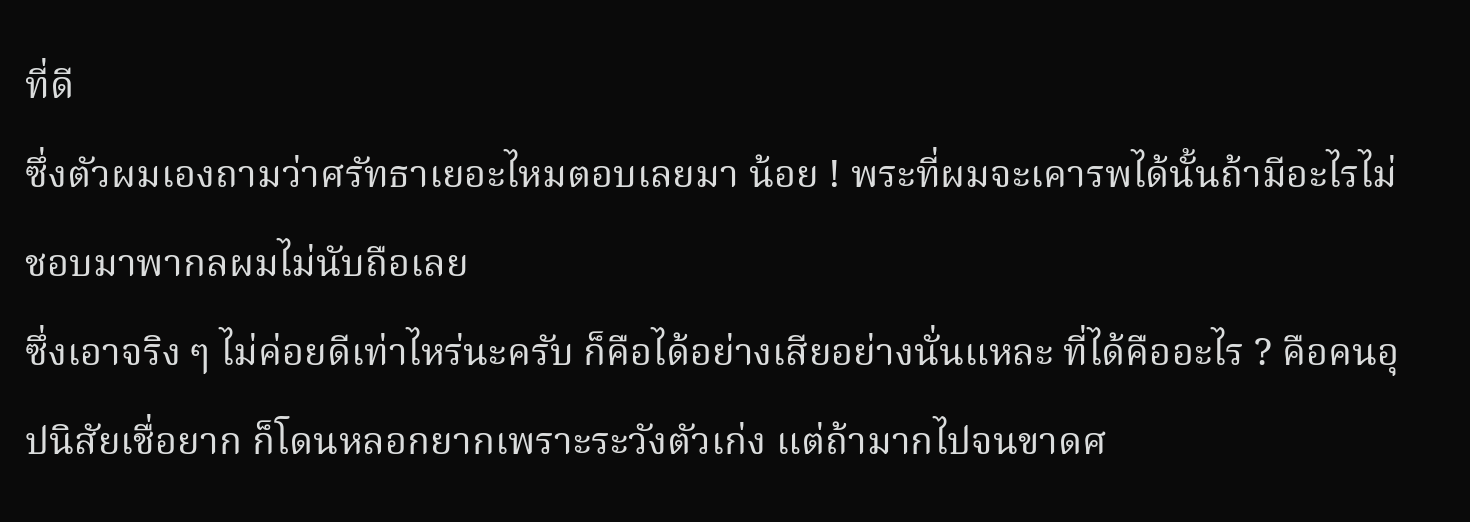ที่ดี
ซึ่งตัวผมเองถามว่าศรัทธาเยอะไหมตอบเลยมา น้อย ! พระที่ผมจะเคารพได้นั้นถ้ามีอะไรไม่ชอบมาพากลผมไม่นับถือเลย
ซึ่งเอาจริง ๆ ไม่ค่อยดีเท่าไหร่นะครับ ก็คือได้อย่างเสียอย่างนั่นแหละ ที่ได้คืออะไร ? คือคนอุปนิสัยเชื่อยาก ก็โดนหลอกยากเพราะระวังตัวเก่ง แต่ถ้ามากไปจนขาดศ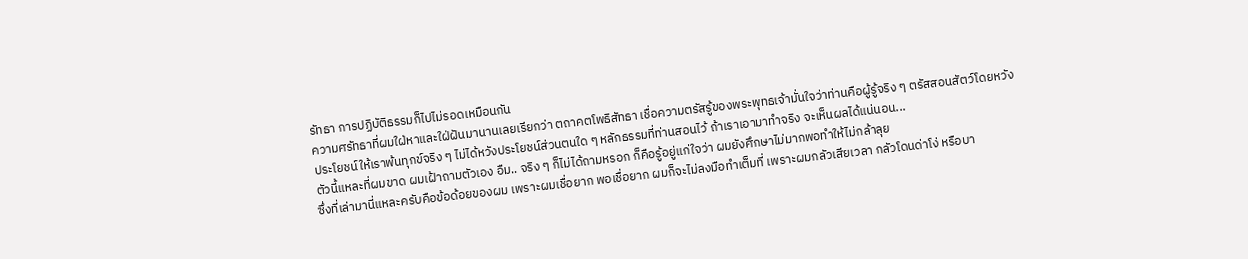รัทธา การปฏิบัติธรรมก็ไปไม่รอดเหมือนกัน
ความศรัทธาที่ผมใฝ่หาและใฝ่ฝันมานานเลยเรียกว่า ตถาคตโพธิสัทธา เชื่อความตรัสรู้ของพระพุทธเจ้ามั่นใจว่าท่านคือผู้รู้จริง ๆ ตรัสสอนสัตว์โดยหวังประโยชน์ให้เราพ้นทุกข์จริง ๆ ไม่ได้หวังประโยชน์ส่วนตนใด ๆ หลักธรรมที่ท่านสอนไว้ ถ้าเราเอามาทำจริง จะเห็นผลได้แน่นอน...
ตัวนี้แหละที่ผมขาด ผมเฝ้าถามตัวเอง อืม.. จริง ๆ ก็ไม่ได้ถามหรอก ก็คือรู้อยู่แก่ใจว่า ผมยังศึกษาไม่มากพอทำให้ไม่กล้าลุย
ซึ่งที่เล่ามานี่แหละครับคือข้อด้อยของผม เพราะผมเชื่อยาก พอเชื่อยาก ผมก็จะไม่ลงมือทำเต็มที่ เพราะผมกลัวเสียเวลา กลัวโดนด่าโง่ หรือบา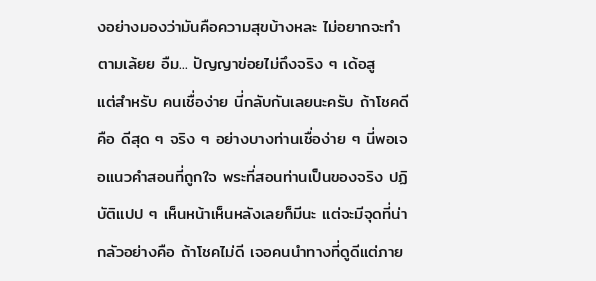งอย่างมองว่ามันคือความสุขบ้างหละ ไม่อยากจะทำตามเล้ยย อืม... ปัญญาข่อยไม่ถึงจริง ๆ เด้อสู
แต่สำหรับ คนเชื่อง่าย นี่กลับกันเลยนะครับ ถ้าโชคดีคือ ดีสุด ๆ จริง ๆ อย่างบางท่านเชื่อง่าย ๆ นี่พอเจอแนวคำสอนที่ถูกใจ พระที่สอนท่านเป็นของจริง ปฏิบัติแปป ๆ เห็นหน้าเห็นหลังเลยก็มีนะ แต่จะมีจุดที่น่ากลัวอย่างคือ ถ้าโชคไม่ดี เจอคนนำทางที่ดูดีแต่ภาย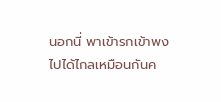นอกนี่ พาเข้ารกเข้าพงไปได้ไกลเหมือนกันค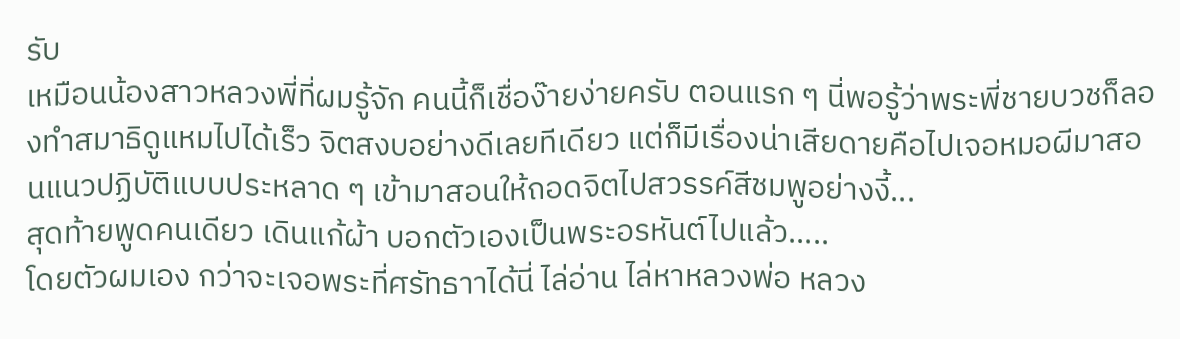รับ
เหมือนน้องสาวหลวงพี่ที่ผมรู้จัก คนนี้ก็เชื่อง๊ายง่ายครับ ตอนแรก ๆ นี่พอรู้ว่าพระพี่ชายบวชก็ลองทำสมาธิดูแหมไปได้เร็ว จิตสงบอย่างดีเลยทีเดียว แต่ก็มีเรื่องน่าเสียดายคือไปเจอหมอผีมาสอนแนวปฏิบัติแบบประหลาด ๆ เข้ามาสอนให้ถอดจิตไปสวรรค์สีชมพูอย่างงี้...
สุดท้ายพูดคนเดียว เดินแก้ผ้า บอกตัวเองเป็นพระอรหันต์ไปแล้ว.....
โดยตัวผมเอง กว่าจะเจอพระที่ศรัทธาาได้นี่ ไล่อ่าน ไล่หาหลวงพ่อ หลวง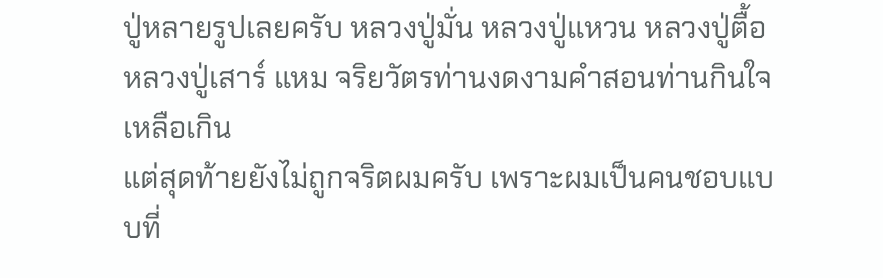ปู่หลายรูปเลยครับ หลวงปู่มั่น หลวงปู่แหวน หลวงปู่ตื้อ หลวงปู่เสาร์ แหม จริยวัตรท่านงดงามคำสอนท่านกินใจเหลือเกิน
แต่สุดท้ายยังไม่ถูกจริตผมครับ เพราะผมเป็นคนชอบแบบที่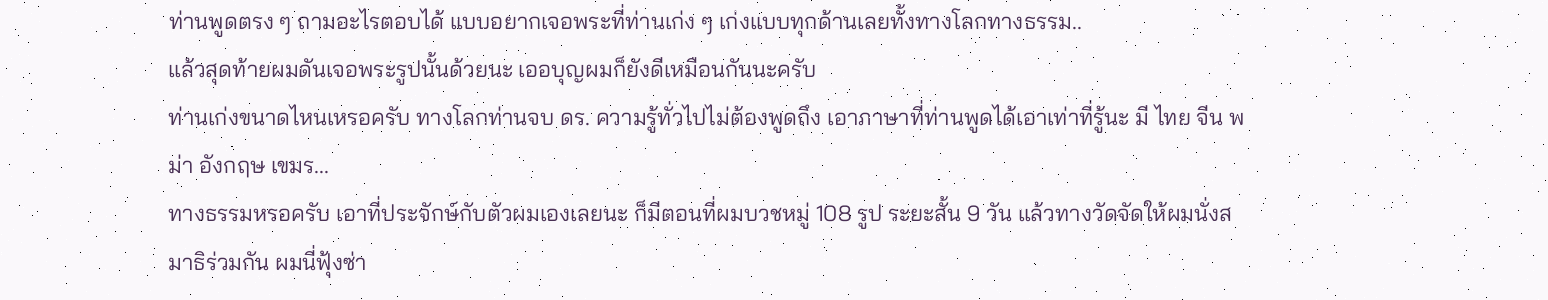ท่านพูดตรง ๆ ถามอะไรตอบได้ แบบอยากเจอพระที่ท่านเก่ง ๆ เก่งแบบทุกด้านเลยทั้งทางโลกทางธรรม..
แล้วสุดท้ายผมดันเจอพระรูปนั้นด้วยนะ เออบุญผมก็ยังดีเหมือนกันนะครับ
ท่านเก่งขนาดไหนเหรอครับ ทางโลกท่านจบ ดร. ความรู้ทั่วไปไม่ต้องพูดถึง เอาภาษาที่ท่านพูดได้เอาเท่าที่รู้นะ มี ไทย จีน พม่า อังกฤษ เขมร...
ทางธรรมหรอครับ เอาที่ประจักษ์กับตัวผมเองเลยนะ ก็มีตอนที่ผมบวชหมู่ 108 รูป ระยะสั้น 9 วัน แล้วทางวัดจัดให้ผมนั่งสมาธิร่วมกัน ผมนี่ฟุ้งซ่า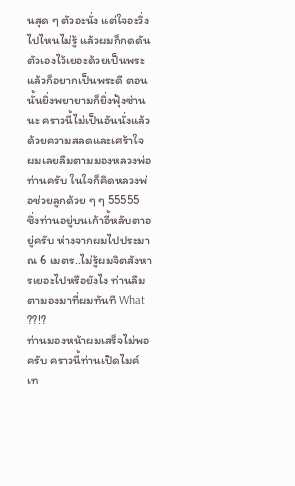นสุด ๆ ตัวอะนั่ง แต่ใจอะวิ่งไปไหนไม่รู้ แล้วผมก็กดดันตัวเองไว้เยอะด้วยเป็นพระแล้วก็อยากเป็นพระดี ตอนนั้นยิ่งพยายามก็ยิ่งฟุ้งซ่านนะ คราวนี้ไม่เป็นอันนั่งแล้ว
ด้วยความสลดและเศร้าใจ ผมเลยลืมตามมองหลวงพ่อท่านครับ ในใจก็คิดหลวงพ่อช่วยลูกด้วย ๆ ๆ 55555
ซึ่งท่านอยู่บนเก้าอี้หลับตาอยู่ครับ ห่างจากผมไปประมาณ 6 เมตร..ไม่รู้ผมจิตสังหารเยอะไปหรือยังไง ท่านลืมตามองมาที่ผมทันที What ??!?
ท่านมองหน้าผมเสร็จไม่พอครับ คราวนี้ท่านเปิดไมค์ เท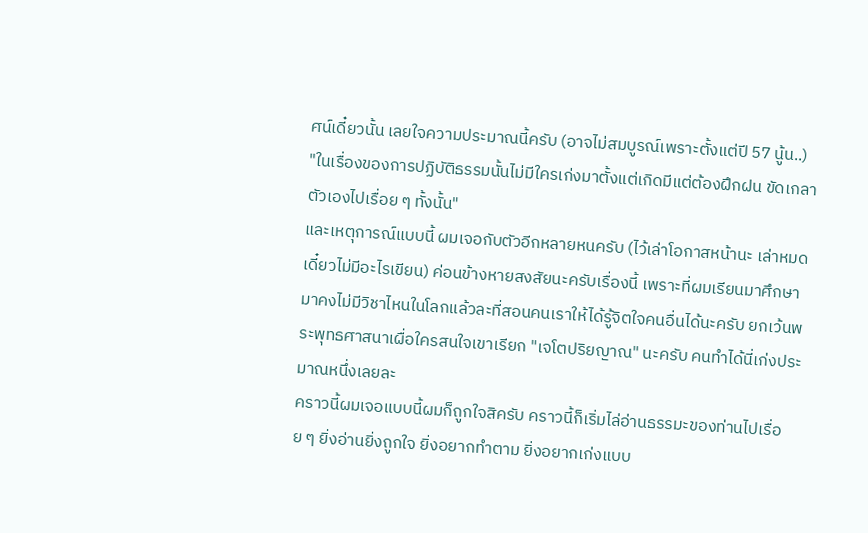ศน์เดี๋ยวนั้น เลยใจความประมาณนี้ครับ (อาจไม่สมบูรณ์เพราะตั้งแต่ปี 57 นู้น..)
"ในเรื่องของการปฏิบัติธรรมนั้นไม่มีใครเก่งมาตั้งแต่เกิดมีแต่ต้องฝึกฝน ขัดเกลาตัวเองไปเรื่อย ๆ ทั้งนั้น"
และเหตุการณ์แบบนี้ ผมเจอกับตัวอีกหลายหนครับ (ไว้เล่าโอกาสหน้านะ เล่าหมดเดี๋ยวไม่มีอะไรเขียน) ค่อนข้างหายสงสัยนะครับเรื่องนี้ เพราะที่ผมเรียนมาศึกษามาคงไม่มีวิชาไหนในโลกแล้วละที่สอนคนเราให้ได้รู้จิตใจคนอื่นได้นะครับ ยกเว้นพระพุทธศาสนาเผื่อใครสนใจเขาเรียก "เจโตปริยญาณ" นะครับ คนทำได้นี่เก่งประมาณหนึ่งเลยละ
คราวนี้ผมเจอแบบนี้ผมก็ถูกใจสิครับ คราวนี้ก็เริ่มไล่อ่านธรรมะของท่านไปเรื่อย ๆ ยิ่งอ่านยิ่งถูกใจ ยิ่งอยากทำตาม ยิ่งอยากเก่งแบบ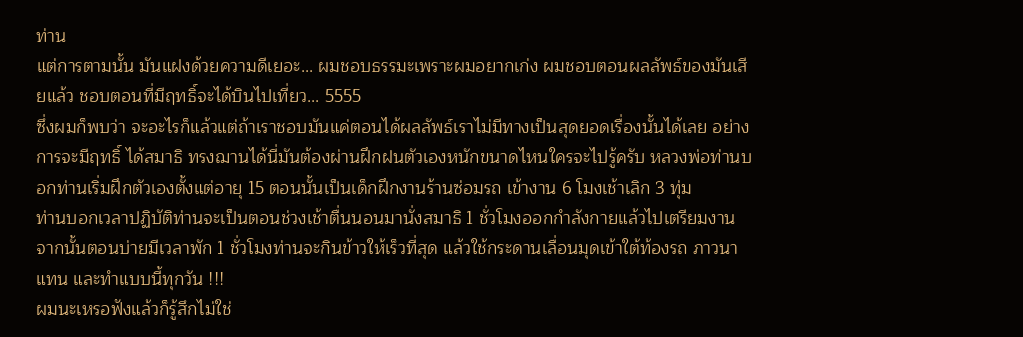ท่าน
แต่การตามนั้น มันแฝงด้วยความดีเยอะ... ผมชอบธรรมะเพราะผมอยากเก่ง ผมชอบตอนผลลัพธ์ของมันเสียแล้ว ชอบตอนที่มีฤทธิ์จะได้บินไปเที่ยว... 5555
ซึ่งผมก็พบว่า จะอะไรก็แล้วแต่ถ้าเราชอบมันแค่ตอนได้ผลลัพธ์เราไม่มีทางเป็นสุดยอดเรื่องนั้นได้เลย อย่างการจะมีฤทธิ์ ได้สมาธิ ทรงฌานได้นี่มันต้องผ่านฝึกฝนตัวเองหนักขนาดไหนใครจะไปรู้ครับ หลวงพ่อท่านบอกท่านเริ่มฝึกตัวเองตั้งแต่อายุ 15 ตอนนั้นเป็นเด็กฝึกงานร้านซ่อมรถ เข้างาน 6 โมงเช้าเลิก 3 ทุ่ม
ท่านบอกเวลาปฏิบัติท่านจะเป็นตอนช่วงเช้าตื่นนอนมานั่งสมาธิ 1 ชั่วโมงออกกำลังกายแล้วไปเตรียมงานจากนั้นตอนบ่ายมีเวลาพัก 1 ชั่วโมงท่านจะกินข้าวให้เร็วที่สุด แล้วใช้กระดานเลื่อนมุดเข้าใต้ท้องรถ ภาวนาแทน และทำแบบนี้ทุกวัน !!!
ผมนะเหรอฟังแล้วก็รู้สึกไม่ใช่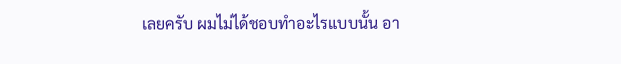เลยครับ ผมไม่ได้ชอบทำอะไรแบบนั้น อา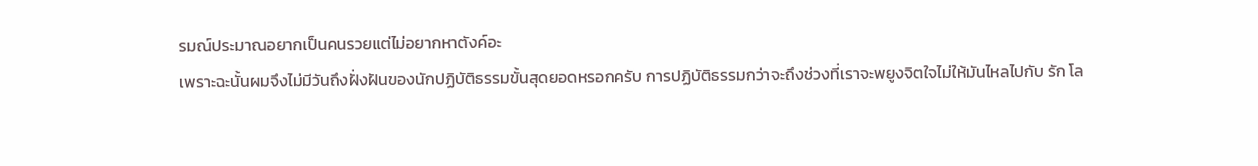รมณ์ประมาณอยากเป็นคนรวยแต่ไม่อยากหาตังค์อะ
เพราะฉะนั้นผมจึงไม่มีวันถึงฝั่งฝันของนักปฏิบัติธรรมขั้นสุดยอดหรอกครับ การปฏิบัติธรรมกว่าจะถึงช่วงที่เราจะพยูงจิตใจไม่ให้มันไหลไปกับ รัก โล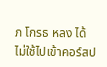ภ โกรธ หลง ได้ไม่ใช้ไปเข้าคอร์สป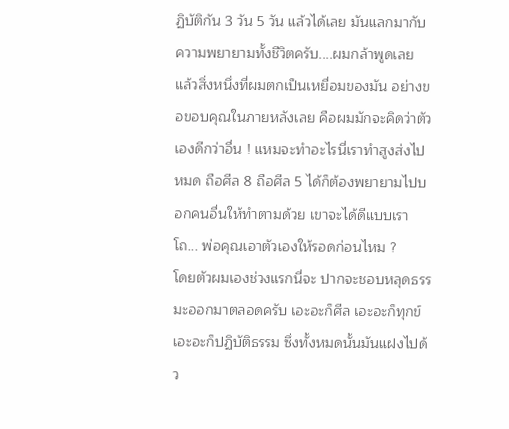ฏิบัติกัน 3 วัน 5 วัน แล้วได้เลย มันแลกมากับความพยายามทั้งชีวิตครับ....ผมกล้าพูดเลย
แล้วสิ่งหนึ่งที่ผมตกเป็นเหยื่อมของมัน อย่างขอขอบคุณในภายหลังเลย คือผมมักจะคิดว่าตัวเองดีกว่าอื่น ! แหมจะทำอะไรนี่เราทำสูงส่งไปหมด ถือศีล 8 ถือศีล 5 ได้ก็ต้องพยายามไปบอกคนอื่นให้ทำตามด้วย เขาจะได้ดีแบบเรา โถ... พ่อคุณเอาตัวเองให้รอดก่อนไหม ?
โดยตัวผมเองช่วงแรกนี่จะ ปากจะชอบหลุดธรรมะออกมาตลอดครับ เอะอะก็ศีล เอะอะก็ทุกข์ เอะอะก็ปฏิบัติธรรม ซึ่งทั้งหมดนั้นมันแฝงไปด้ว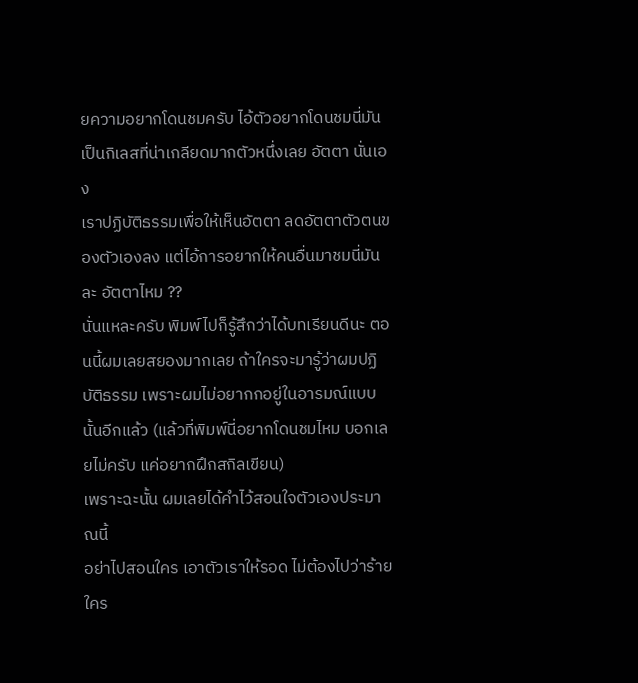ยความอยากโดนชมครับ ไอ้ตัวอยากโดนชมนี่มันเป็นกิเลสที่น่าเกลียดมากตัวหนึ่งเลย อัตตา นั่นเอง
เราปฏิบัติธรรมเพื่อให้เห็นอัตตา ลดอัตตาตัวตนของตัวเองลง แต่ไอ้การอยากให้คนอื่นมาชมนี่มันละ อัตตาไหม ??
นั่นแหละครับ พิมพ์ไปก็รู้สึกว่าได้บทเรียนดีนะ ตอนนี้ผมเลยสยองมากเลย ถ้าใครจะมารู้ว่าผมปฏิบัติธรรม เพราะผมไม่อยากกอยู่ในอารมณ์แบบนั้นอีกแล้ว (แล้วที่พิมพ์นี่อยากโดนชมไหม บอกเลยไม่ครับ แค่อยากฝึกสกิลเขียน)
เพราะฉะนั้น ผมเลยได้คำไว้สอนใจตัวเองประมาณนี้
อย่าไปสอนใคร เอาตัวเราให้รอด ไม่ต้องไปว่าร้ายใคร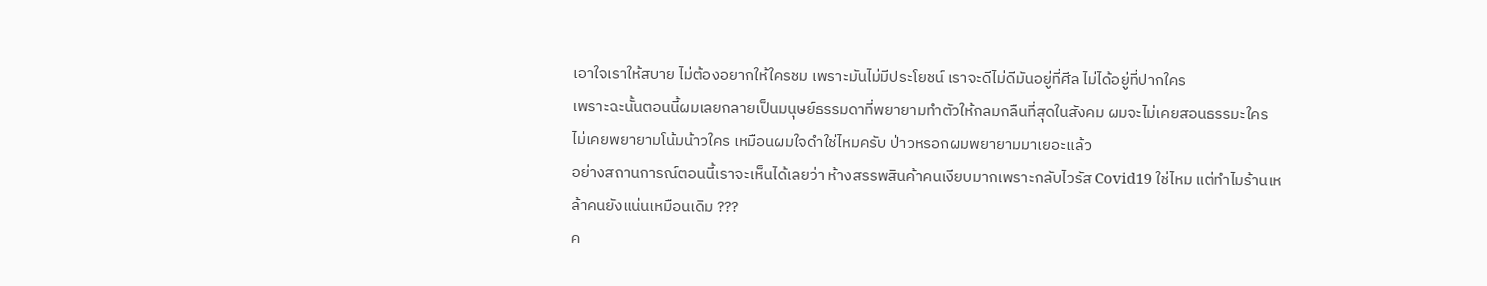เอาใจเราให้สบาย ไม่ต้องอยากให้ใครชม เพราะมันไม่มีประโยชน์ เราจะดีไม่ดีมันอยู่ที่ศีล ไม่ได้อยู่ที่ปากใคร
เพราะฉะนั้นตอนนี้ผมเลยกลายเป็นมนุษย์ธรรมดาที่พยายามทำตัวให้กลมกลืนที่สุดในสังคม ผมจะไม่เคยสอนธรรมะใคร ไม่เคยพยายามโน้มน้าวใคร เหมือนผมใจดำใช่ไหมครับ ป่าวหรอกผมพยายามมาเยอะแล้ว
อย่างสถานการณ์ตอนนี้เราจะเห็นได้เลยว่า ห้างสรรพสินค้าคนเงียบมากเพราะกลับไวรัส Covid19 ใช่ไหม แต่ทำไมร้านเหล้าคนยังแน่นเหมือนเดิม ???
ค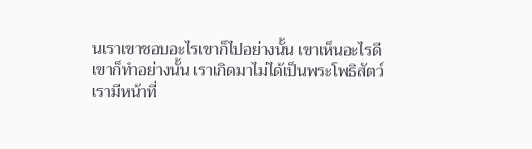นเราเขาชอบอะไรเขาก็ไปอย่างนั้น เขาเห็นอะไรดีเขาก็ทำอย่างนั้น เราเกิดมาไม่ได้เป็นพระโพธิสัตว์ เรามีหน้าที่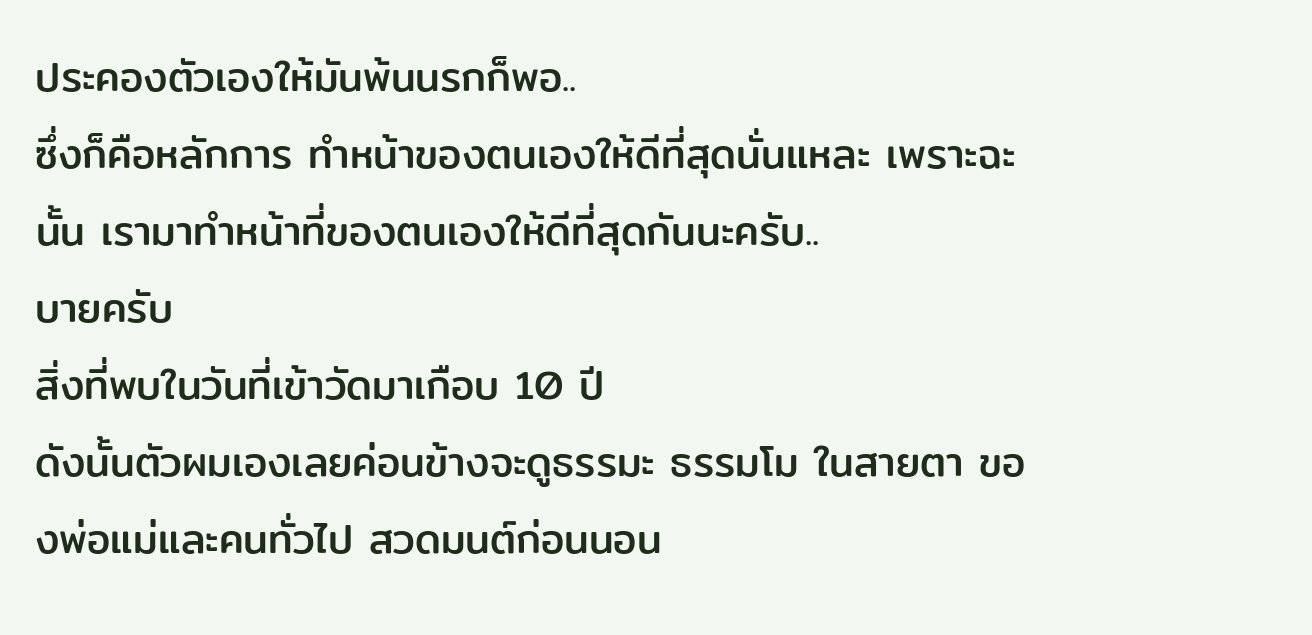ประคองตัวเองให้มันพ้นนรกก็พอ..
ซึ่งก็คือหลักการ ทำหน้าของตนเองให้ดีที่สุดนั่นแหละ เพราะฉะนั้น เรามาทำหน้าที่ของตนเองให้ดีที่สุดกันนะครับ..
บายครับ
สิ่งที่พบในวันที่เข้าวัดมาเกือบ 10 ปี
ดังนั้นตัวผมเองเลยค่อนข้างจะดูธรรมะ ธรรมโม ในสายตา ของพ่อแม่และคนทั่วไป สวดมนต์ก่อนนอน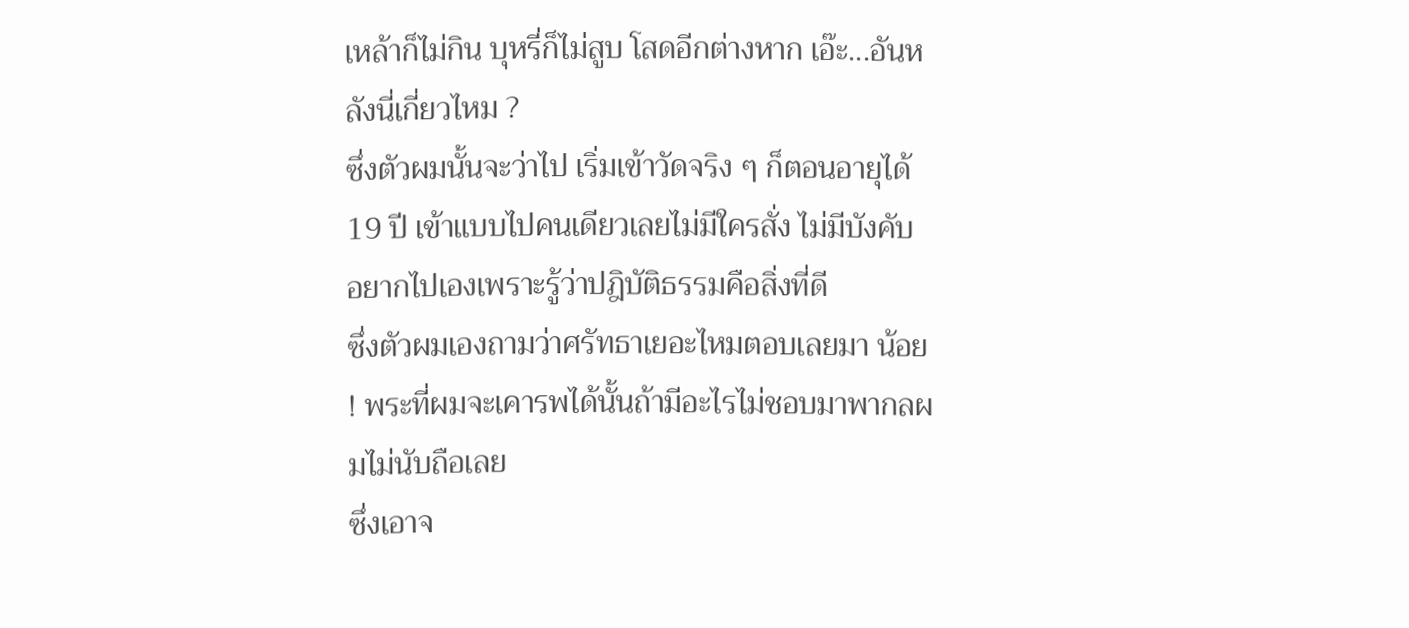เหล้าก็ไม่กิน บุหรี่ก็ไม่สูบ โสดอีกต่างหาก เอ๊ะ...อันหลังนี่เกี่ยวไหม ?
ซึ่งตัวผมนั้นจะว่าไป เริ่มเข้าวัดจริง ๆ ก็ตอนอายุได้ 19 ปี เข้าแบบไปคนเดียวเลยไม่มีใครสั่ง ไม่มีบังคับ อยากไปเองเพราะรู้ว่าปฎิบัติธรรมคือสิ่งที่ดี
ซึ่งตัวผมเองถามว่าศรัทธาเยอะไหมตอบเลยมา น้อย ! พระที่ผมจะเคารพได้นั้นถ้ามีอะไรไม่ชอบมาพากลผมไม่นับถือเลย
ซึ่งเอาจ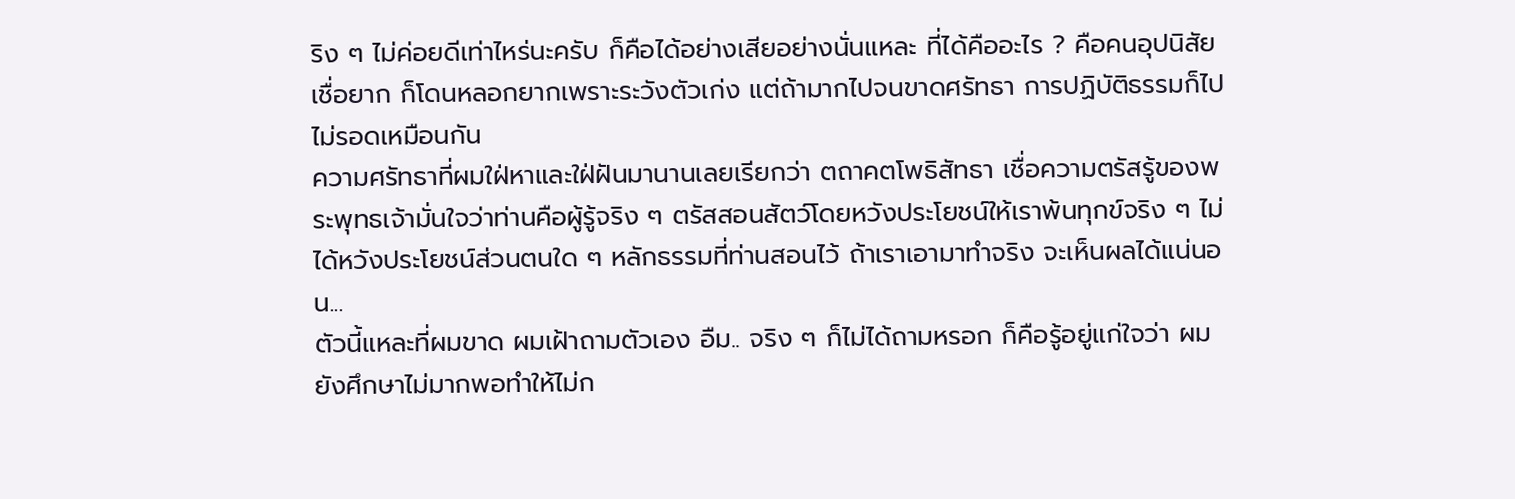ริง ๆ ไม่ค่อยดีเท่าไหร่นะครับ ก็คือได้อย่างเสียอย่างนั่นแหละ ที่ได้คืออะไร ? คือคนอุปนิสัยเชื่อยาก ก็โดนหลอกยากเพราะระวังตัวเก่ง แต่ถ้ามากไปจนขาดศรัทธา การปฏิบัติธรรมก็ไปไม่รอดเหมือนกัน
ความศรัทธาที่ผมใฝ่หาและใฝ่ฝันมานานเลยเรียกว่า ตถาคตโพธิสัทธา เชื่อความตรัสรู้ของพระพุทธเจ้ามั่นใจว่าท่านคือผู้รู้จริง ๆ ตรัสสอนสัตว์โดยหวังประโยชน์ให้เราพ้นทุกข์จริง ๆ ไม่ได้หวังประโยชน์ส่วนตนใด ๆ หลักธรรมที่ท่านสอนไว้ ถ้าเราเอามาทำจริง จะเห็นผลได้แน่นอน...
ตัวนี้แหละที่ผมขาด ผมเฝ้าถามตัวเอง อืม.. จริง ๆ ก็ไม่ได้ถามหรอก ก็คือรู้อยู่แก่ใจว่า ผมยังศึกษาไม่มากพอทำให้ไม่ก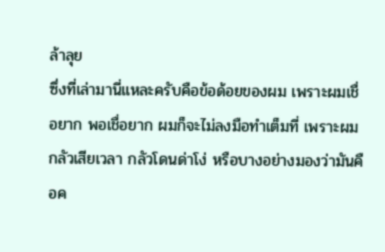ล้าลุย
ซึ่งที่เล่ามานี่แหละครับคือข้อด้อยของผม เพราะผมเชื่อยาก พอเชื่อยาก ผมก็จะไม่ลงมือทำเต็มที่ เพราะผมกลัวเสียเวลา กลัวโดนด่าโง่ หรือบางอย่างมองว่ามันคือค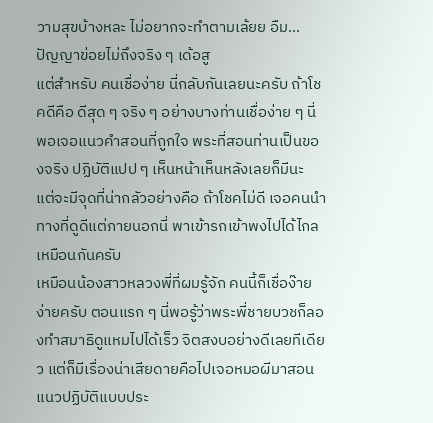วามสุขบ้างหละ ไม่อยากจะทำตามเล้ยย อืม... ปัญญาข่อยไม่ถึงจริง ๆ เด้อสู
แต่สำหรับ คนเชื่อง่าย นี่กลับกันเลยนะครับ ถ้าโชคดีคือ ดีสุด ๆ จริง ๆ อย่างบางท่านเชื่อง่าย ๆ นี่พอเจอแนวคำสอนที่ถูกใจ พระที่สอนท่านเป็นของจริง ปฏิบัติแปป ๆ เห็นหน้าเห็นหลังเลยก็มีนะ แต่จะมีจุดที่น่ากลัวอย่างคือ ถ้าโชคไม่ดี เจอคนนำทางที่ดูดีแต่ภายนอกนี่ พาเข้ารกเข้าพงไปได้ไกลเหมือนกันครับ
เหมือนน้องสาวหลวงพี่ที่ผมรู้จัก คนนี้ก็เชื่อง๊ายง่ายครับ ตอนแรก ๆ นี่พอรู้ว่าพระพี่ชายบวชก็ลองทำสมาธิดูแหมไปได้เร็ว จิตสงบอย่างดีเลยทีเดียว แต่ก็มีเรื่องน่าเสียดายคือไปเจอหมอผีมาสอนแนวปฏิบัติแบบประ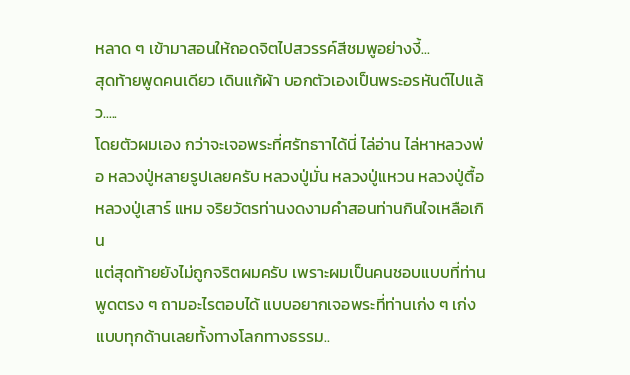หลาด ๆ เข้ามาสอนให้ถอดจิตไปสวรรค์สีชมพูอย่างงี้...
สุดท้ายพูดคนเดียว เดินแก้ผ้า บอกตัวเองเป็นพระอรหันต์ไปแล้ว.....
โดยตัวผมเอง กว่าจะเจอพระที่ศรัทธาาได้นี่ ไล่อ่าน ไล่หาหลวงพ่อ หลวงปู่หลายรูปเลยครับ หลวงปู่มั่น หลวงปู่แหวน หลวงปู่ตื้อ หลวงปู่เสาร์ แหม จริยวัตรท่านงดงามคำสอนท่านกินใจเหลือเกิน
แต่สุดท้ายยังไม่ถูกจริตผมครับ เพราะผมเป็นคนชอบแบบที่ท่านพูดตรง ๆ ถามอะไรตอบได้ แบบอยากเจอพระที่ท่านเก่ง ๆ เก่งแบบทุกด้านเลยทั้งทางโลกทางธรรม..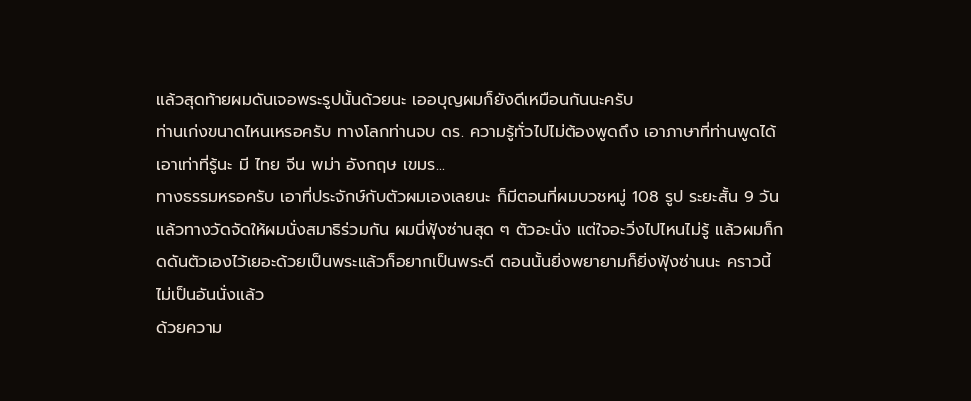แล้วสุดท้ายผมดันเจอพระรูปนั้นด้วยนะ เออบุญผมก็ยังดีเหมือนกันนะครับ
ท่านเก่งขนาดไหนเหรอครับ ทางโลกท่านจบ ดร. ความรู้ทั่วไปไม่ต้องพูดถึง เอาภาษาที่ท่านพูดได้เอาเท่าที่รู้นะ มี ไทย จีน พม่า อังกฤษ เขมร...
ทางธรรมหรอครับ เอาที่ประจักษ์กับตัวผมเองเลยนะ ก็มีตอนที่ผมบวชหมู่ 108 รูป ระยะสั้น 9 วัน แล้วทางวัดจัดให้ผมนั่งสมาธิร่วมกัน ผมนี่ฟุ้งซ่านสุด ๆ ตัวอะนั่ง แต่ใจอะวิ่งไปไหนไม่รู้ แล้วผมก็กดดันตัวเองไว้เยอะด้วยเป็นพระแล้วก็อยากเป็นพระดี ตอนนั้นยิ่งพยายามก็ยิ่งฟุ้งซ่านนะ คราวนี้ไม่เป็นอันนั่งแล้ว
ด้วยความ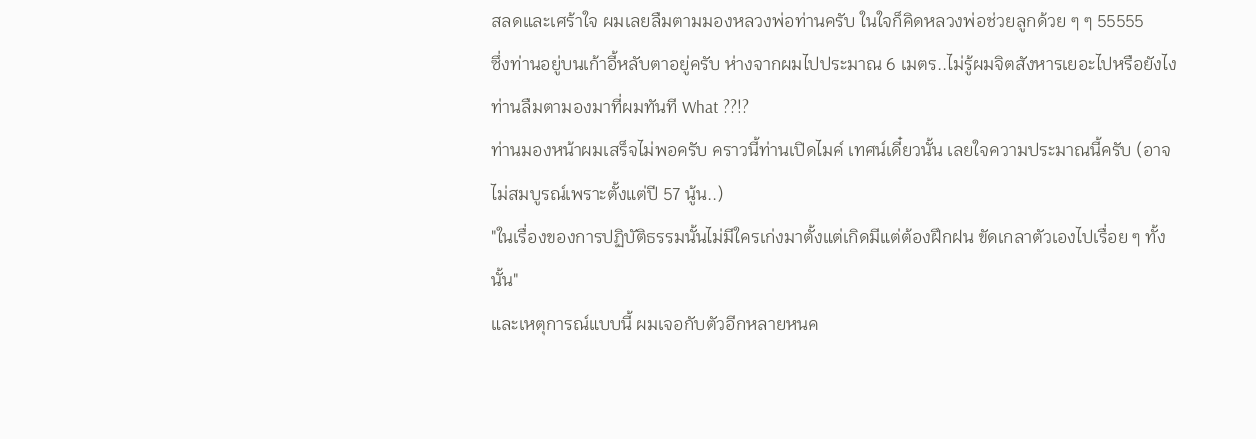สลดและเศร้าใจ ผมเลยลืมตามมองหลวงพ่อท่านครับ ในใจก็คิดหลวงพ่อช่วยลูกด้วย ๆ ๆ 55555
ซึ่งท่านอยู่บนเก้าอี้หลับตาอยู่ครับ ห่างจากผมไปประมาณ 6 เมตร..ไม่รู้ผมจิตสังหารเยอะไปหรือยังไง ท่านลืมตามองมาที่ผมทันที What ??!?
ท่านมองหน้าผมเสร็จไม่พอครับ คราวนี้ท่านเปิดไมค์ เทศน์เดี๋ยวนั้น เลยใจความประมาณนี้ครับ (อาจไม่สมบูรณ์เพราะตั้งแต่ปี 57 นู้น..)
"ในเรื่องของการปฏิบัติธรรมนั้นไม่มีใครเก่งมาตั้งแต่เกิดมีแต่ต้องฝึกฝน ขัดเกลาตัวเองไปเรื่อย ๆ ทั้งนั้น"
และเหตุการณ์แบบนี้ ผมเจอกับตัวอีกหลายหนค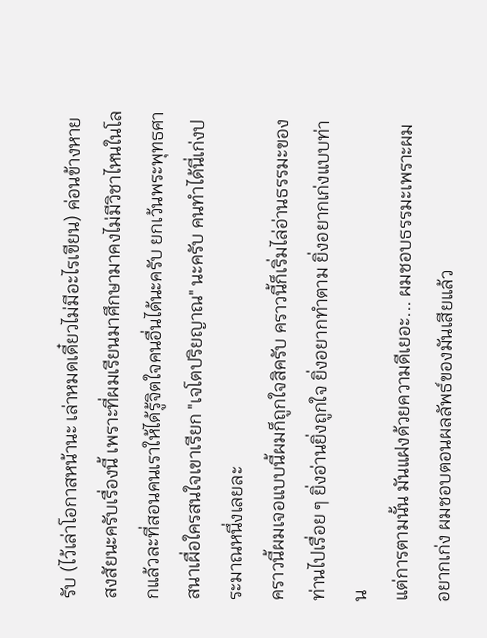รับ (ไว้เล่าโอกาสหน้านะ เล่าหมดเดี๋ยวไม่มีอะไรเขียน) ค่อนข้างหายสงสัยนะครับเรื่องนี้ เพราะที่ผมเรียนมาศึกษามาคงไม่มีวิชาไหนในโลกแล้วละที่สอนคนเราให้ได้รู้จิตใจคนอื่นได้นะครับ ยกเว้นพระพุทธศาสนาเผื่อใครสนใจเขาเรียก "เจโตปริยญาณ" นะครับ คนทำได้นี่เก่งประมาณหนึ่งเลยละ
คราวนี้ผมเจอแบบนี้ผมก็ถูกใจสิครับ คราวนี้ก็เริ่มไล่อ่านธรรมะของท่านไปเรื่อย ๆ ยิ่งอ่านยิ่งถูกใจ ยิ่งอยากทำตาม ยิ่งอยากเก่งแบบท่าน
แต่การตามนั้น มันแฝงด้วยความดีเยอะ... ผมชอบธรรมะเพราะผมอยากเก่ง ผมชอบตอนผลลัพธ์ของมันเสียแล้ว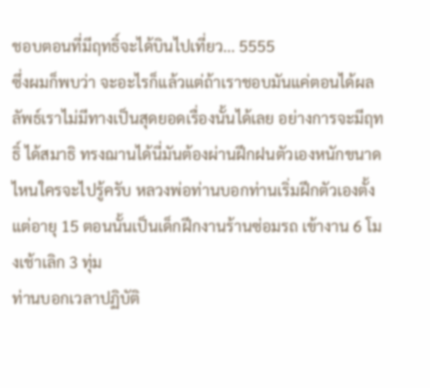ชอบตอนที่มีฤทธิ์จะได้บินไปเที่ยว... 5555
ซึ่งผมก็พบว่า จะอะไรก็แล้วแต่ถ้าเราชอบมันแค่ตอนได้ผลลัพธ์เราไม่มีทางเป็นสุดยอดเรื่องนั้นได้เลย อย่างการจะมีฤทธิ์ ได้สมาธิ ทรงฌานได้นี่มันต้องผ่านฝึกฝนตัวเองหนักขนาดไหนใครจะไปรู้ครับ หลวงพ่อท่านบอกท่านเริ่มฝึกตัวเองตั้งแต่อายุ 15 ตอนนั้นเป็นเด็กฝึกงานร้านซ่อมรถ เข้างาน 6 โมงเช้าเลิก 3 ทุ่ม
ท่านบอกเวลาปฏิบัติ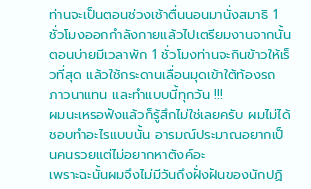ท่านจะเป็นตอนช่วงเช้าตื่นนอนมานั่งสมาธิ 1 ชั่วโมงออกกำลังกายแล้วไปเตรียมงานจากนั้นตอนบ่ายมีเวลาพัก 1 ชั่วโมงท่านจะกินข้าวให้เร็วที่สุด แล้วใช้กระดานเลื่อนมุดเข้าใต้ท้องรถ ภาวนาแทน และทำแบบนี้ทุกวัน !!!
ผมนะเหรอฟังแล้วก็รู้สึกไม่ใช่เลยครับ ผมไม่ได้ชอบทำอะไรแบบนั้น อารมณ์ประมาณอยากเป็นคนรวยแต่ไม่อยากหาตังค์อะ
เพราะฉะนั้นผมจึงไม่มีวันถึงฝั่งฝันของนักปฏิ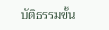บัติธรรมขั้น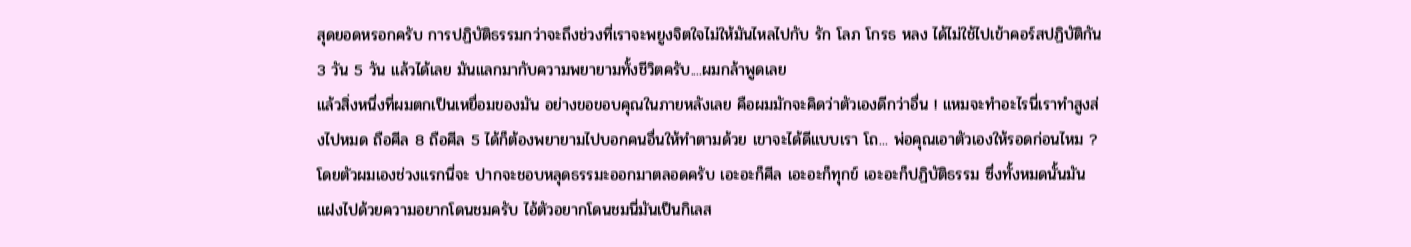สุดยอดหรอกครับ การปฏิบัติธรรมกว่าจะถึงช่วงที่เราจะพยูงจิตใจไม่ให้มันไหลไปกับ รัก โลภ โกรธ หลง ได้ไม่ใช้ไปเข้าคอร์สปฏิบัติกัน 3 วัน 5 วัน แล้วได้เลย มันแลกมากับความพยายามทั้งชีวิตครับ....ผมกล้าพูดเลย
แล้วสิ่งหนึ่งที่ผมตกเป็นเหยื่อมของมัน อย่างขอขอบคุณในภายหลังเลย คือผมมักจะคิดว่าตัวเองดีกว่าอื่น ! แหมจะทำอะไรนี่เราทำสูงส่งไปหมด ถือศีล 8 ถือศีล 5 ได้ก็ต้องพยายามไปบอกคนอื่นให้ทำตามด้วย เขาจะได้ดีแบบเรา โถ... พ่อคุณเอาตัวเองให้รอดก่อนไหม ?
โดยตัวผมเองช่วงแรกนี่จะ ปากจะชอบหลุดธรรมะออกมาตลอดครับ เอะอะก็ศีล เอะอะก็ทุกข์ เอะอะก็ปฏิบัติธรรม ซึ่งทั้งหมดนั้นมันแฝงไปด้วยความอยากโดนชมครับ ไอ้ตัวอยากโดนชมนี่มันเป็นกิเลส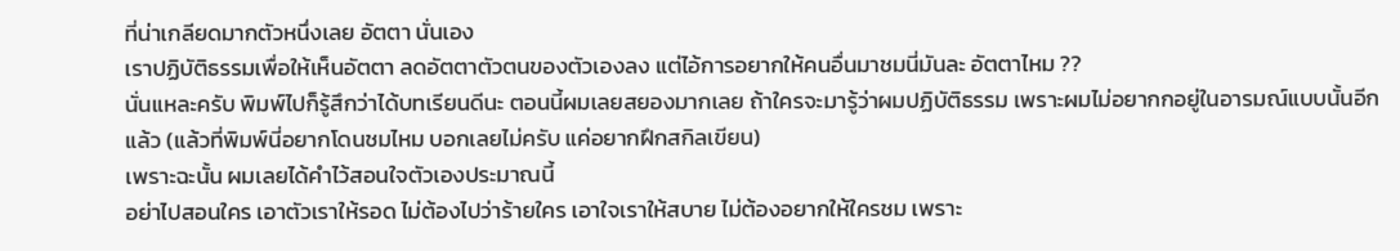ที่น่าเกลียดมากตัวหนึ่งเลย อัตตา นั่นเอง
เราปฏิบัติธรรมเพื่อให้เห็นอัตตา ลดอัตตาตัวตนของตัวเองลง แต่ไอ้การอยากให้คนอื่นมาชมนี่มันละ อัตตาไหม ??
นั่นแหละครับ พิมพ์ไปก็รู้สึกว่าได้บทเรียนดีนะ ตอนนี้ผมเลยสยองมากเลย ถ้าใครจะมารู้ว่าผมปฏิบัติธรรม เพราะผมไม่อยากกอยู่ในอารมณ์แบบนั้นอีกแล้ว (แล้วที่พิมพ์นี่อยากโดนชมไหม บอกเลยไม่ครับ แค่อยากฝึกสกิลเขียน)
เพราะฉะนั้น ผมเลยได้คำไว้สอนใจตัวเองประมาณนี้
อย่าไปสอนใคร เอาตัวเราให้รอด ไม่ต้องไปว่าร้ายใคร เอาใจเราให้สบาย ไม่ต้องอยากให้ใครชม เพราะ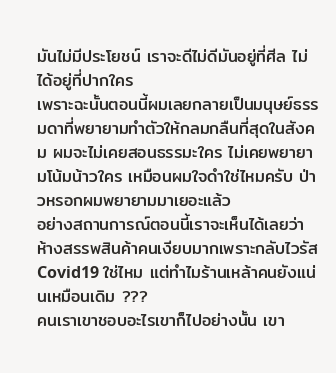มันไม่มีประโยชน์ เราจะดีไม่ดีมันอยู่ที่ศีล ไม่ได้อยู่ที่ปากใคร
เพราะฉะนั้นตอนนี้ผมเลยกลายเป็นมนุษย์ธรรมดาที่พยายามทำตัวให้กลมกลืนที่สุดในสังคม ผมจะไม่เคยสอนธรรมะใคร ไม่เคยพยายามโน้มน้าวใคร เหมือนผมใจดำใช่ไหมครับ ป่าวหรอกผมพยายามมาเยอะแล้ว
อย่างสถานการณ์ตอนนี้เราจะเห็นได้เลยว่า ห้างสรรพสินค้าคนเงียบมากเพราะกลับไวรัส Covid19 ใช่ไหม แต่ทำไมร้านเหล้าคนยังแน่นเหมือนเดิม ???
คนเราเขาชอบอะไรเขาก็ไปอย่างนั้น เขา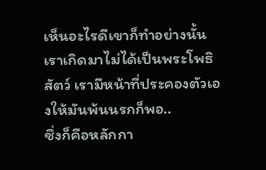เห็นอะไรดีเขาก็ทำอย่างนั้น เราเกิดมาไม่ได้เป็นพระโพธิสัตว์ เรามีหน้าที่ประคองตัวเองให้มันพ้นนรกก็พอ..
ซึ่งก็คือหลักกา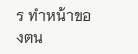ร ทำหน้าของตน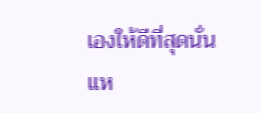เองให้ดีที่สุดนั่นแห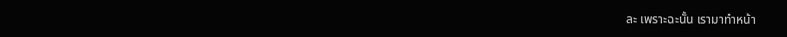ละ เพราะฉะนั้น เรามาทำหน้า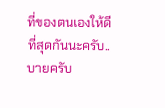ที่ของตนเองให้ดีที่สุดกันนะครับ..
บายครับ